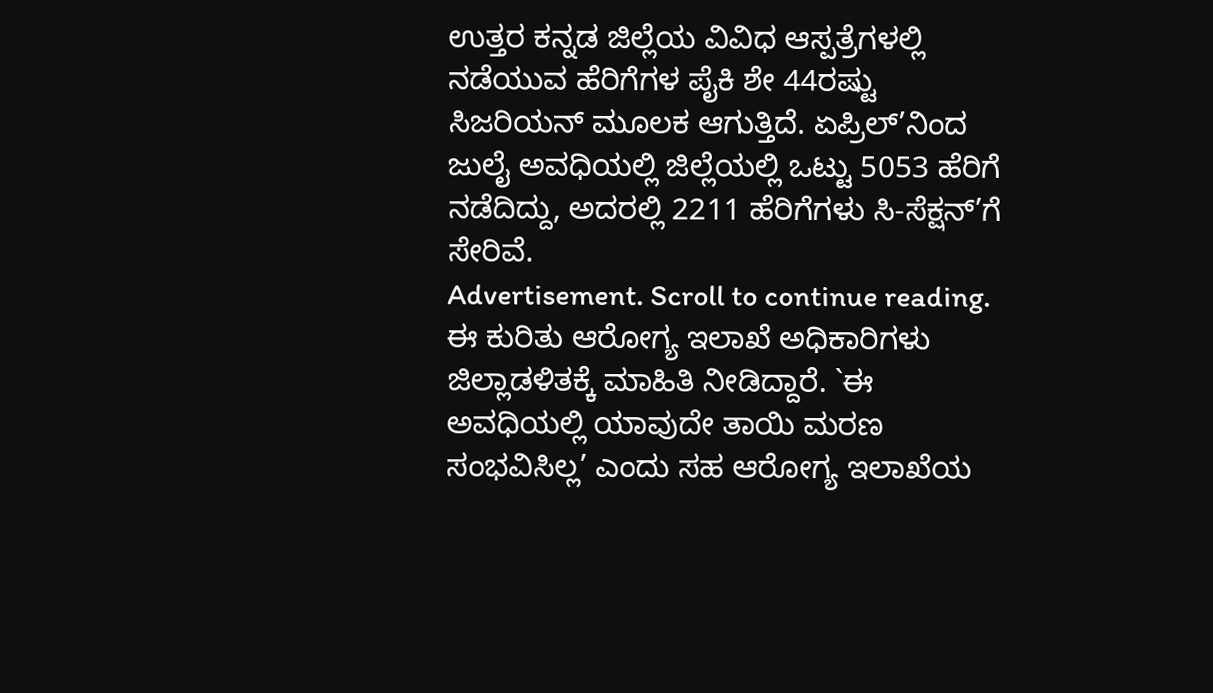ಉತ್ತರ ಕನ್ನಡ ಜಿಲ್ಲೆಯ ವಿವಿಧ ಆಸ್ಪತ್ರೆಗಳಲ್ಲಿ ನಡೆಯುವ ಹೆರಿಗೆಗಳ ಪೈಕಿ ಶೇ 44ರಷ್ಟು ಸಿಜರಿಯನ್ ಮೂಲಕ ಆಗುತ್ತಿದೆ. ಏಪ್ರಿಲ್’ನಿಂದ ಜುಲೈ ಅವಧಿಯಲ್ಲಿ ಜಿಲ್ಲೆಯಲ್ಲಿ ಒಟ್ಟು 5053 ಹೆರಿಗೆ ನಡೆದಿದ್ದು, ಅದರಲ್ಲಿ 2211 ಹೆರಿಗೆಗಳು ಸಿ-ಸೆಕ್ಷನ್’ಗೆ ಸೇರಿವೆ.
Advertisement. Scroll to continue reading.
ಈ ಕುರಿತು ಆರೋಗ್ಯ ಇಲಾಖೆ ಅಧಿಕಾರಿಗಳು ಜಿಲ್ಲಾಡಳಿತಕ್ಕೆ ಮಾಹಿತಿ ನೀಡಿದ್ದಾರೆ. `ಈ ಅವಧಿಯಲ್ಲಿ ಯಾವುದೇ ತಾಯಿ ಮರಣ ಸಂಭವಿಸಿಲ್ಲ’ ಎಂದು ಸಹ ಆರೋಗ್ಯ ಇಲಾಖೆಯ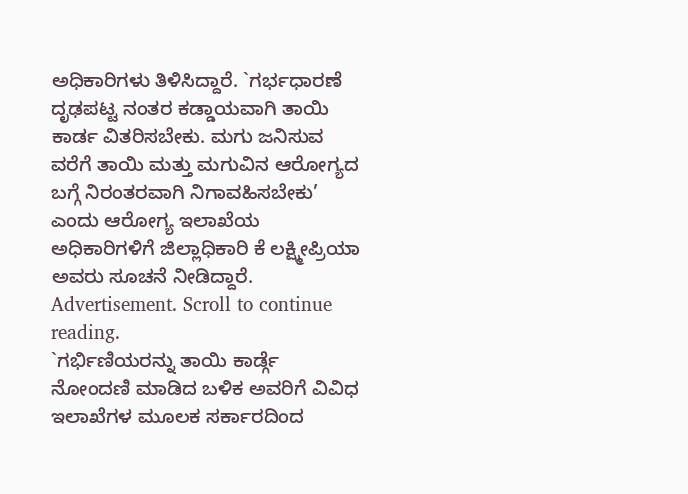ಅಧಿಕಾರಿಗಳು ತಿಳಿಸಿದ್ದಾರೆ. `ಗರ್ಭಧಾರಣೆ ದೃಢಪಟ್ಟ ನಂತರ ಕಡ್ಡಾಯವಾಗಿ ತಾಯಿ ಕಾರ್ಡ ವಿತರಿಸಬೇಕು. ಮಗು ಜನಿಸುವ ವರೆಗೆ ತಾಯಿ ಮತ್ತು ಮಗುವಿನ ಆರೋಗ್ಯದ ಬಗ್ಗೆ ನಿರಂತರವಾಗಿ ನಿಗಾವಹಿಸಬೇಕು’ ಎಂದು ಆರೋಗ್ಯ ಇಲಾಖೆಯ ಅಧಿಕಾರಿಗಳಿಗೆ ಜಿಲ್ಲಾಧಿಕಾರಿ ಕೆ ಲಕ್ಷ್ಮೀಪ್ರಿಯಾ ಅವರು ಸೂಚನೆ ನೀಡಿದ್ದಾರೆ.
Advertisement. Scroll to continue reading.
`ಗರ್ಭಿಣಿಯರನ್ನು ತಾಯಿ ಕಾರ್ಡ್ಗೆ ನೋಂದಣಿ ಮಾಡಿದ ಬಳಿಕ ಅವರಿಗೆ ವಿವಿಧ ಇಲಾಖೆಗಳ ಮೂಲಕ ಸರ್ಕಾರದಿಂದ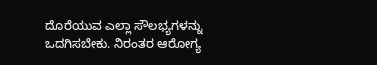ದೊರೆಯುವ ಎಲ್ಲಾ ಸೌಲಭ್ಯಗಳನ್ನು ಒದಗಿಸಬೇಕು. ನಿರಂತರ ಆರೋಗ್ಯ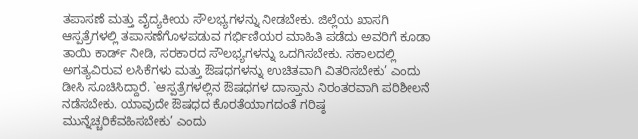ತಪಾಸಣೆ ಮತ್ತು ವೈದ್ಯಕೀಯ ಸೌಲಭ್ಯಗಳನ್ನು ನೀಡಬೇಕು. ಜಿಲ್ಲೆಯ ಖಾಸಗಿ ಆಸ್ಪತ್ರೆಗಳಲ್ಲಿ ತಪಾಸಣೆಗೊಳಪಡುವ ಗರ್ಭಿಣಿಯರ ಮಾಹಿತಿ ಪಡೆದು ಅವರಿಗೆ ಕೂಡಾ ತಾಯಿ ಕಾರ್ಡ್ ನೀಡಿ, ಸರಕಾರದ ಸೌಲಭ್ಯಗಳನ್ನು ಒದಗಿಸಬೇಕು. ಸಕಾಲದಲ್ಲಿ ಅಗತ್ಯವಿರುವ ಲಸಿಕೆಗಳು ಮತ್ತು ಔಷಧಗಳನ್ನು ಉಚಿತವಾಗಿ ವಿತರಿಸಬೇಕು’ ಎಂದು ಡೀಸಿ ಸೂಚಿಸಿದ್ದಾರೆ. `ಆಸ್ಪತ್ರೆಗಳಲ್ಲಿನ ಔಷಧಗಳ ದಾಸ್ತಾನು ನಿರಂತರವಾಗಿ ಪರಿಶೀಲನೆ ನಡೆಸಬೇಕು. ಯಾವುದೇ ಔಷಧದ ಕೊರತೆಯಾಗದಂತೆ ಗರಿಷ್ಠ ಮುನ್ನೆಚ್ಚರಿಕೆವಹಿಸಬೇಕು’ ಎಂದು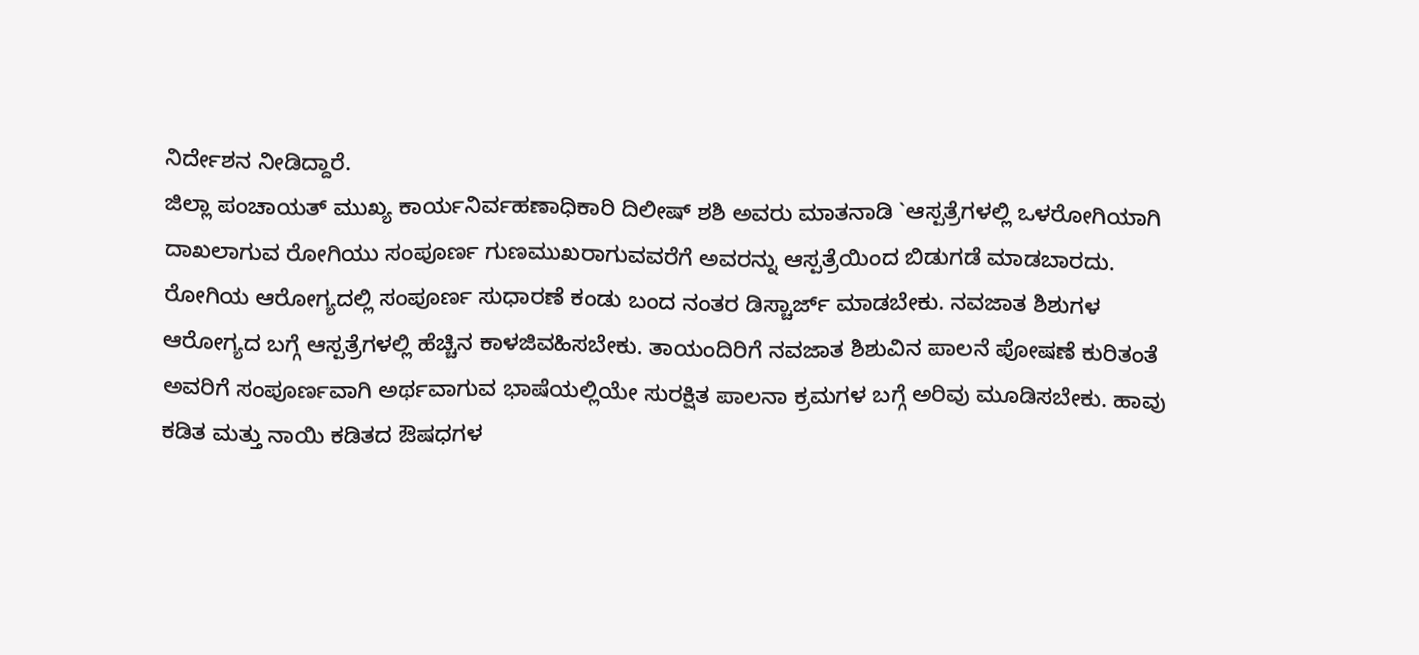ನಿರ್ದೇಶನ ನೀಡಿದ್ದಾರೆ.
ಜಿಲ್ಲಾ ಪಂಚಾಯತ್ ಮುಖ್ಯ ಕಾರ್ಯನಿರ್ವಹಣಾಧಿಕಾರಿ ದಿಲೀಷ್ ಶಶಿ ಅವರು ಮಾತನಾಡಿ `ಆಸ್ಪತ್ರೆಗಳಲ್ಲಿ ಒಳರೋಗಿಯಾಗಿ ದಾಖಲಾಗುವ ರೋಗಿಯು ಸಂಪೂರ್ಣ ಗುಣಮುಖರಾಗುವವರೆಗೆ ಅವರನ್ನು ಆಸ್ಪತ್ರೆಯಿಂದ ಬಿಡುಗಡೆ ಮಾಡಬಾರದು. ರೋಗಿಯ ಆರೋಗ್ಯದಲ್ಲಿ ಸಂಪೂರ್ಣ ಸುಧಾರಣೆ ಕಂಡು ಬಂದ ನಂತರ ಡಿಸ್ಚಾರ್ಜ್ ಮಾಡಬೇಕು. ನವಜಾತ ಶಿಶುಗಳ ಆರೋಗ್ಯದ ಬಗ್ಗೆ ಆಸ್ಪತ್ರೆಗಳಲ್ಲಿ ಹೆಚ್ಚಿನ ಕಾಳಜಿವಹಿಸಬೇಕು. ತಾಯಂದಿರಿಗೆ ನವಜಾತ ಶಿಶುವಿನ ಪಾಲನೆ ಪೋಷಣೆ ಕುರಿತಂತೆ ಅವರಿಗೆ ಸಂಪೂರ್ಣವಾಗಿ ಅರ್ಥವಾಗುವ ಭಾಷೆಯಲ್ಲಿಯೇ ಸುರಕ್ಷಿತ ಪಾಲನಾ ಕ್ರಮಗಳ ಬಗ್ಗೆ ಅರಿವು ಮೂಡಿಸಬೇಕು. ಹಾವು ಕಡಿತ ಮತ್ತು ನಾಯಿ ಕಡಿತದ ಔಷಧಗಳ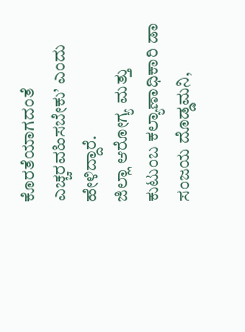ಕೊರತೆಯಾಗದಂತೆ ಎಚ್ಚರವಹಿಸಬೇಕು’ ಎಂದು ಹೇಳಿದ್ದಾರೆ.
ಜಿಲ್ಲಾ ಆರೋಗ್ಯ ಮತ್ತು ಕುಟುಂಬ ಕಲ್ಯಾಣಾಧಿಕಾರಿ ಡಾ ಸಂಜಯ ದೊಡ್ಡಮನಿ,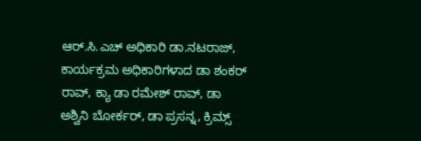ಆರ್.ಸಿ.ಎಚ್ ಅಧಿಕಾರಿ ಡಾ.ನಟರಾಜ್, ಕಾರ್ಯಕ್ರಮ ಅಧಿಕಾರಿಗಳಾದ ಡಾ ಶಂಕರ್ ರಾವ್, ಕ್ಯಾ ಡಾ ರಮೇಶ್ ರಾವ್, ಡಾ ಅಶ್ವಿನಿ ಬೋರ್ಕರ್, ಡಾ ಪ್ರಸನ್ನ, ಕ್ರಿಮ್ಸ್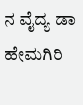ನ ವೈದ್ಯ ಡಾ ಹೇಮಗಿರಿ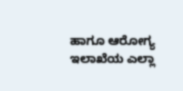ಹಾಗೂ ಆರೋಗ್ಯ ಇಲಾಖೆಯ ಎಲ್ಲಾ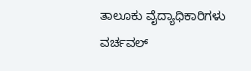ತಾಲೂಕು ವೈದ್ಯಾಧಿಕಾರಿಗಳು ವರ್ಚವಲ್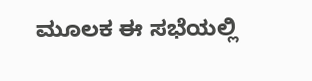ಮೂಲಕ ಈ ಸಭೆಯಲ್ಲಿ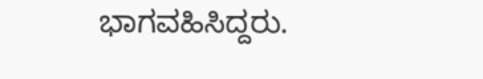ಭಾಗವಹಿಸಿದ್ದರು.